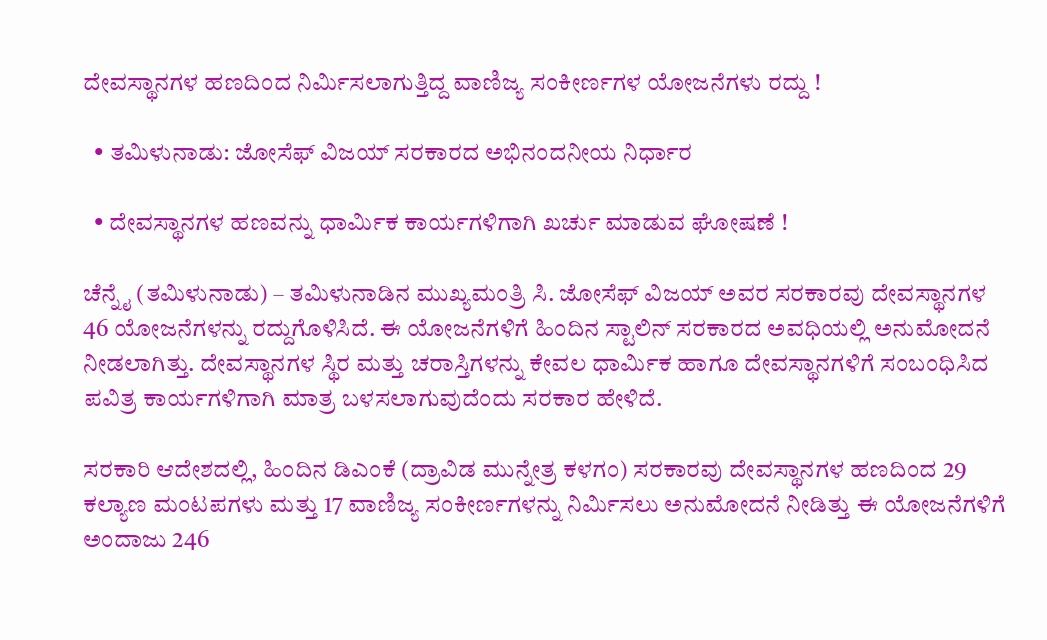ದೇವಸ್ಥಾನಗಳ ಹಣದಿಂದ ನಿರ್ಮಿಸಲಾಗುತ್ತಿದ್ದ ವಾಣಿಜ್ಯ ಸಂಕೀರ್ಣಗಳ ಯೋಜನೆಗಳು ರದ್ದು !

  • ತಮಿಳುನಾಡು: ಜೋಸೆಫ್ ವಿಜಯ್ ಸರಕಾರದ ಅಭಿನಂದನೀಯ ನಿರ್ಧಾರ

  • ದೇವಸ್ಥಾನಗಳ ಹಣವನ್ನು ಧಾರ್ಮಿಕ ಕಾರ್ಯಗಳಿಗಾಗಿ ಖರ್ಚು ಮಾಡುವ ಘೋಷಣೆ !

ಚೆನ್ನೈ (ತಮಿಳುನಾಡು) – ತಮಿಳುನಾಡಿನ ಮುಖ್ಯಮಂತ್ರಿ ಸಿ. ಜೋಸೆಫ್ ವಿಜಯ್ ಅವರ ಸರಕಾರವು ದೇವಸ್ಥಾನಗಳ 46 ಯೋಜನೆಗಳನ್ನು ರದ್ದುಗೊಳಿಸಿದೆ. ಈ ಯೋಜನೆಗಳಿಗೆ ಹಿಂದಿನ ಸ್ಟಾಲಿನ್ ಸರಕಾರದ ಅವಧಿಯಲ್ಲಿ ಅನುಮೋದನೆ ನೀಡಲಾಗಿತ್ತು. ದೇವಸ್ಥಾನಗಳ ಸ್ಥಿರ ಮತ್ತು ಚರಾಸ್ತಿಗಳನ್ನು ಕೇವಲ ಧಾರ್ಮಿಕ ಹಾಗೂ ದೇವಸ್ಥಾನಗಳಿಗೆ ಸಂಬಂಧಿಸಿದ ಪವಿತ್ರ ಕಾರ್ಯಗಳಿಗಾಗಿ ಮಾತ್ರ ಬಳಸಲಾಗುವುದೆಂದು ಸರಕಾರ ಹೇಳಿದೆ.

ಸರಕಾರಿ ಆದೇಶದಲ್ಲಿ, ಹಿಂದಿನ ಡಿಎಂಕೆ (ದ್ರಾವಿಡ ಮುನ್ನೇತ್ರ ಕಳಗಂ) ಸರಕಾರವು ದೇವಸ್ಥಾನಗಳ ಹಣದಿಂದ 29 ಕಲ್ಯಾಣ ಮಂಟಪಗಳು ಮತ್ತು 17 ವಾಣಿಜ್ಯ ಸಂಕೀರ್ಣಗಳನ್ನು ನಿರ್ಮಿಸಲು ಅನುಮೋದನೆ ನೀಡಿತ್ತು ಈ ಯೋಜನೆಗಳಿಗೆ ಅಂದಾಜು 246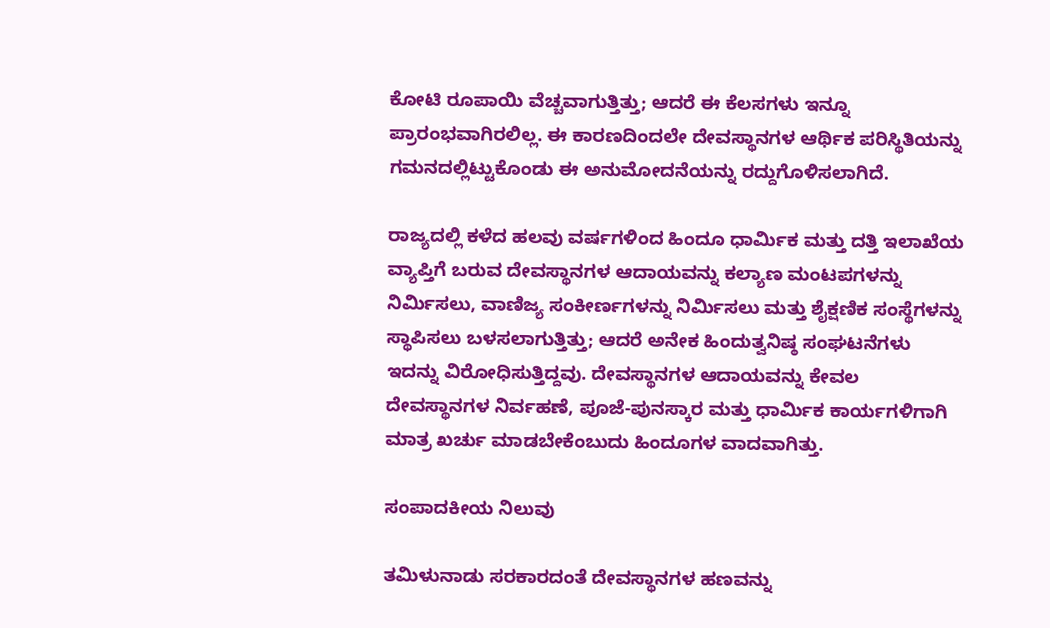ಕೋಟಿ ರೂಪಾಯಿ ವೆಚ್ಚವಾಗುತ್ತಿತ್ತು; ಆದರೆ ಈ ಕೆಲಸಗಳು ಇನ್ನೂ ಪ್ರಾರಂಭವಾಗಿರಲಿಲ್ಲ. ಈ ಕಾರಣದಿಂದಲೇ ದೇವಸ್ಥಾನಗಳ ಆರ್ಥಿಕ ಪರಿಸ್ಥಿತಿಯನ್ನು ಗಮನದಲ್ಲಿಟ್ಟುಕೊಂಡು ಈ ಅನುಮೋದನೆಯನ್ನು ರದ್ದುಗೊಳಿಸಲಾಗಿದೆ.

ರಾಜ್ಯದಲ್ಲಿ ಕಳೆದ ಹಲವು ವರ್ಷಗಳಿಂದ ಹಿಂದೂ ಧಾರ್ಮಿಕ ಮತ್ತು ದತ್ತಿ ಇಲಾಖೆಯ ವ್ಯಾಪ್ತಿಗೆ ಬರುವ ದೇವಸ್ಥಾನಗಳ ಆದಾಯವನ್ನು ಕಲ್ಯಾಣ ಮಂಟಪಗಳನ್ನು ನಿರ್ಮಿಸಲು, ವಾಣಿಜ್ಯ ಸಂಕೀರ್ಣಗಳನ್ನು ನಿರ್ಮಿಸಲು ಮತ್ತು ಶೈಕ್ಷಣಿಕ ಸಂಸ್ಥೆಗಳನ್ನು ಸ್ಥಾಪಿಸಲು ಬಳಸಲಾಗುತ್ತಿತ್ತು; ಆದರೆ ಅನೇಕ ಹಿಂದುತ್ವನಿಷ್ಠ ಸಂಘಟನೆಗಳು ಇದನ್ನು ವಿರೋಧಿಸುತ್ತಿದ್ದವು. ದೇವಸ್ಥಾನಗಳ ಆದಾಯವನ್ನು ಕೇವಲ ದೇವಸ್ಥಾನಗಳ ನಿರ್ವಹಣೆ, ಪೂಜೆ-ಪುನಸ್ಕಾರ ಮತ್ತು ಧಾರ್ಮಿಕ ಕಾರ್ಯಗಳಿಗಾಗಿ ಮಾತ್ರ ಖರ್ಚು ಮಾಡಬೇಕೆಂಬುದು ಹಿಂದೂಗಳ ವಾದವಾಗಿತ್ತು.

ಸಂಪಾದಕೀಯ ನಿಲುವು

ತಮಿಳುನಾಡು ಸರಕಾರದಂತೆ ದೇವಸ್ಥಾನಗಳ ಹಣವನ್ನು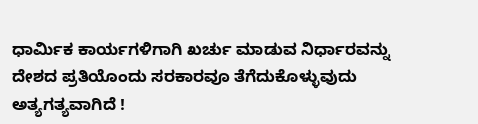ಧಾರ್ಮಿಕ ಕಾರ್ಯಗಳಿಗಾಗಿ ಖರ್ಚು ಮಾಡುವ ನಿರ್ಧಾರವನ್ನು ದೇಶದ ಪ್ರತಿಯೊಂದು ಸರಕಾರವೂ ತೆಗೆದುಕೊಳ್ಳುವುದು ಅತ್ಯಗತ್ಯವಾಗಿದೆ !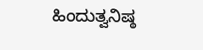ಹಿಂದುತ್ವನಿಷ್ಠ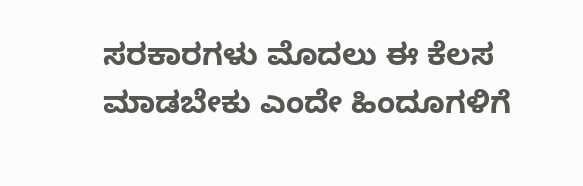ಸರಕಾರಗಳು ಮೊದಲು ಈ ಕೆಲಸ ಮಾಡಬೇಕು ಎಂದೇ ಹಿಂದೂಗಳಿಗೆ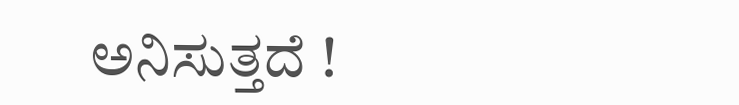ಅನಿಸುತ್ತದೆ !